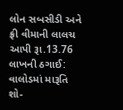લોન સબસીડી અને ફ્રી વીમાની લાલચ આપી રૂા.13.76 લાખની ઠગાઈ: વાલોડમાં મારૂતિ શો-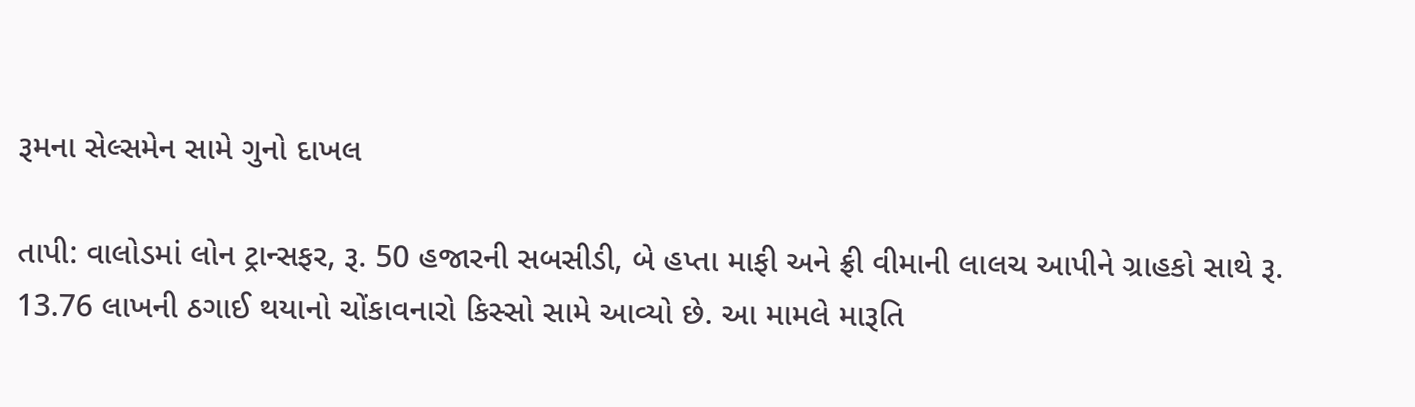રૂમના સેલ્સમેન સામે ગુનો દાખલ

તાપી: વાલોડમાં લોન ટ્રાન્સફર, રૂ. 50 હજારની સબસીડી, બે હપ્તા માફી અને ફ્રી વીમાની લાલચ આપીને ગ્રાહકો સાથે રૂ. 13.76 લાખની ઠગાઈ થયાનો ચોંકાવનારો કિસ્સો સામે આવ્યો છે. આ મામલે મારૂતિ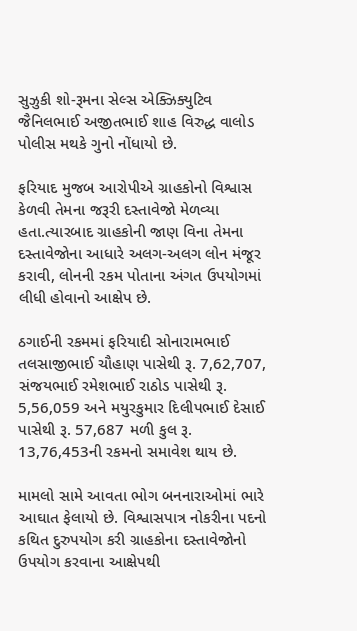સુઝુકી શો-રૂમના સેલ્સ એક્ઝિક્યુટિવ જૈનિલભાઈ અજીતભાઈ શાહ વિરુદ્ધ વાલોડ પોલીસ મથકે ગુનો નોંધાયો છે.

ફરિયાદ મુજબ આરોપીએ ગ્રાહકોનો વિશ્વાસ કેળવી તેમના જરૂરી દસ્તાવેજો મેળવ્યા હતા.ત્યારબાદ ગ્રાહકોની જાણ વિના તેમના દસ્તાવેજોના આધારે અલગ-અલગ લોન મંજૂર કરાવી, લોનની રકમ પોતાના અંગત ઉપયોગમાં લીધી હોવાનો આક્ષેપ છે.

ઠગાઈની રકમમાં ફરિયાદી સોનારામભાઈ તલસાજીભાઈ ચૌહાણ પાસેથી રૂ. 7,62,707, સંજયભાઈ રમેશભાઈ રાઠોડ પાસેથી રૂ. 5,56,059 અને મયુરકુમાર દિલીપભાઈ દેસાઈ પાસેથી રૂ. 57,687 મળી કુલ રૂ. 13,76,453ની રકમનો સમાવેશ થાય છે.

મામલો સામે આવતા ભોગ બનનારાઓમાં ભારે આઘાત ફેલાયો છે. વિશ્વાસપાત્ર નોકરીના પદનો કથિત દુરુપયોગ કરી ગ્રાહકોના દસ્તાવેજોનો ઉપયોગ કરવાના આક્ષેપથી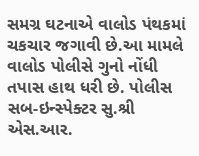સમગ્ર ઘટનાએ વાલોડ પંથકમાં ચકચાર જગાવી છે.આ મામલે વાલોડ પોલીસે ગુનો નોંધી તપાસ હાથ ધરી છે. પોલીસ સબ-ઇન્સ્પેક્ટર સુ.શ્રી એસ.આર.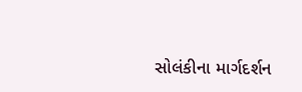સોલંકીના માર્ગદર્શન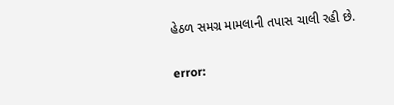હેઠળ સમગ્ર મામલાની તપાસ ચાલી રહી છે.

error: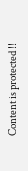Content is protected !!